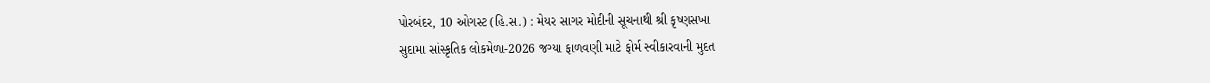પોરબંદર, 10 ઓગસ્ટ (હિ.સ.) : મેયર સાગર મોદીની સૂચનાથી શ્રી કૃષ્ણસખા
સુદામા સાંસ્કૃતિક લોકમેળા-2026 જગ્યા ફાળવણી માટે ફોર્મ સ્વીકારવાની મુદત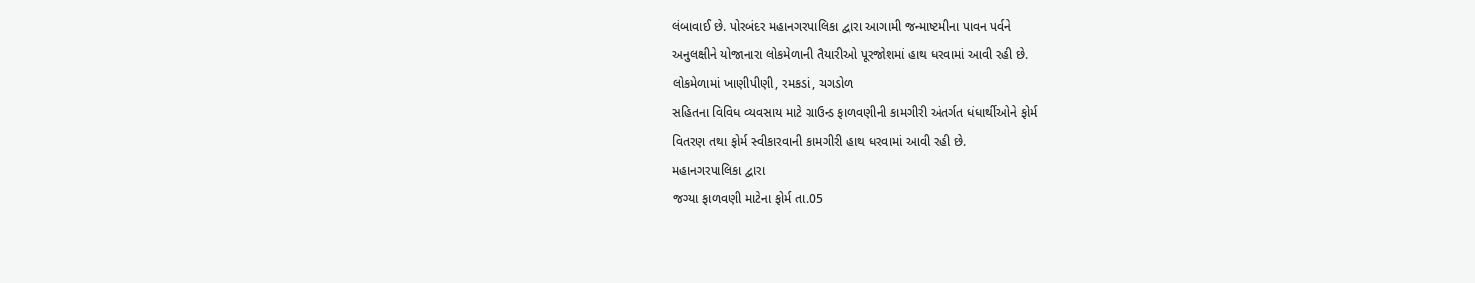લંબાવાઈ છે. પોરબંદર મહાનગરપાલિકા દ્વારા આગામી જન્માષ્ટમીના પાવન પર્વને
અનુલક્ષીને યોજાનારા લોકમેળાની તૈયારીઓ પૂરજોશમાં હાથ ધરવામાં આવી રહી છે.
લોકમેળામાં ખાણીપીણી, રમકડાં, ચગડોળ
સહિતના વિવિધ વ્યવસાય માટે ગ્રાઉન્ડ ફાળવણીની કામગીરી અંતર્ગત ધંધાર્થીઓને ફોર્મ
વિતરણ તથા ફોર્મ સ્વીકારવાની કામગીરી હાથ ધરવામાં આવી રહી છે.
મહાનગરપાલિકા દ્વારા
જગ્યા ફાળવણી માટેના ફોર્મ તા.05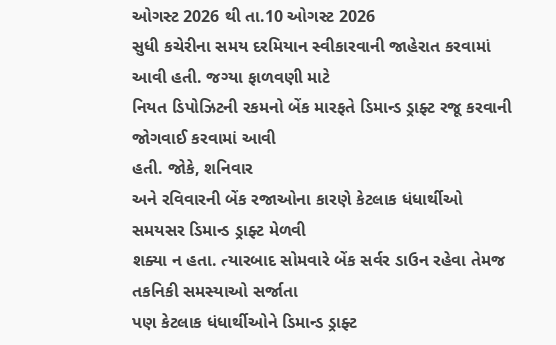ઓગસ્ટ 2026 થી તા.10 ઓગસ્ટ 2026
સુધી કચેરીના સમય દરમિયાન સ્વીકારવાની જાહેરાત કરવામાં આવી હતી. જગ્યા ફાળવણી માટે
નિયત ડિપોઝિટની રકમનો બેંક મારફતે ડિમાન્ડ ડ્રાફ્ટ રજૂ કરવાની જોગવાઈ કરવામાં આવી
હતી. જોકે, શનિવાર
અને રવિવારની બેંક રજાઓના કારણે કેટલાક ધંધાર્થીઓ સમયસર ડિમાન્ડ ડ્રાફ્ટ મેળવી
શક્યા ન હતા. ત્યારબાદ સોમવારે બેંક સર્વર ડાઉન રહેવા તેમજ તકનિકી સમસ્યાઓ સર્જાતા
પણ કેટલાક ધંધાર્થીઓને ડિમાન્ડ ડ્રાફ્ટ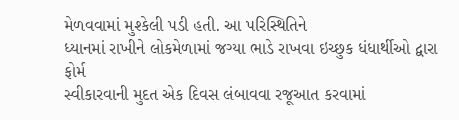મેળવવામાં મુશ્કેલી પડી હતી. આ પરિસ્થિતિને
ધ્યાનમાં રાખીને લોકમેળામાં જગ્યા ભાડે રાખવા ઇચ્છુક ધંધાર્થીઓ દ્વારા ફોર્મ
સ્વીકારવાની મુદત એક દિવસ લંબાવવા રજૂઆત કરવામાં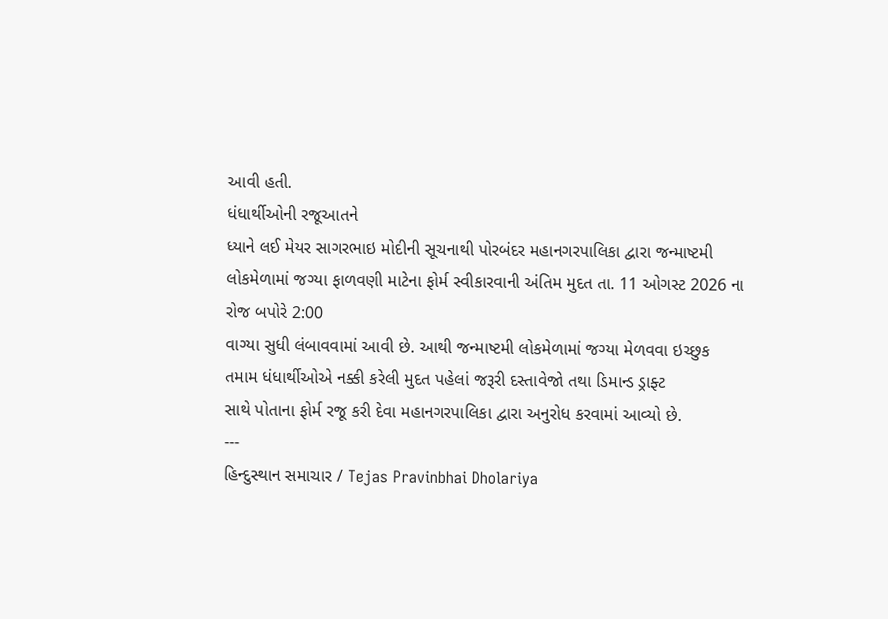આવી હતી.
ધંધાર્થીઓની રજૂઆતને
ધ્યાને લઈ મેયર સાગરભાઇ મોદીની સૂચનાથી પોરબંદર મહાનગરપાલિકા દ્વારા જન્માષ્ટમી
લોકમેળામાં જગ્યા ફાળવણી માટેના ફોર્મ સ્વીકારવાની અંતિમ મુદત તા. 11 ઓગસ્ટ 2026 ના
રોજ બપોરે 2:00
વાગ્યા સુધી લંબાવવામાં આવી છે. આથી જન્માષ્ટમી લોકમેળામાં જગ્યા મેળવવા ઇચ્છુક
તમામ ધંધાર્થીઓએ નક્કી કરેલી મુદત પહેલાં જરૂરી દસ્તાવેજો તથા ડિમાન્ડ ડ્રાફ્ટ
સાથે પોતાના ફોર્મ રજૂ કરી દેવા મહાનગરપાલિકા દ્વારા અનુરોધ કરવામાં આવ્યો છે.
---
હિન્દુસ્થાન સમાચાર / Tejas Pravinbhai Dholariya